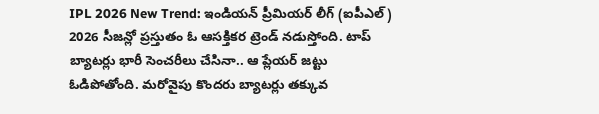IPL 2026 New Trend: ఇండియన్ ప్రీమియర్ లీగ్ (ఐపీఎల్) 2026 సీజన్లో ప్రస్తుతం ఓ ఆసక్తికర ట్రెండ్ నడుస్తోంది. టాప్ బ్యాటర్లు భారీ సెంచరీలు చేసినా.. ఆ ప్లేయర్ జట్టు ఓడిపోతోంది. మరోవైపు కొందరు బ్యాటర్లు తక్కువ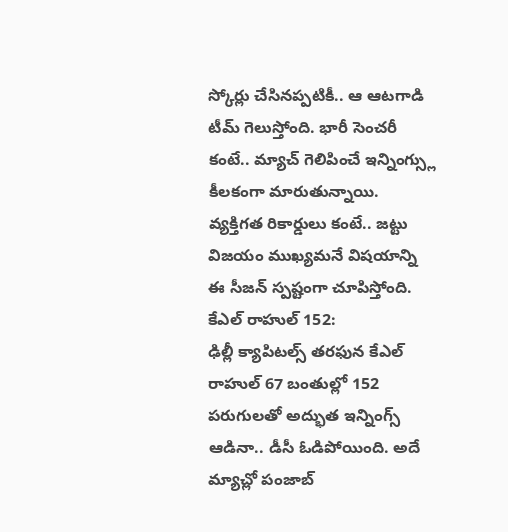స్కోర్లు చేసినప్పటికీ.. ఆ ఆటగాడి టీమ్ గెలుస్తోంది. భారీ సెంచరీ కంటే.. మ్యాచ్ గెలిపించే ఇన్నింగ్స్లు కీలకంగా మారుతున్నాయి. వ్యక్తిగత రికార్డులు కంటే.. జట్టు విజయం ముఖ్యమనే విషయాన్ని ఈ సీజన్ స్పష్టంగా చూపిస్తోంది.
కేఎల్ రాహుల్ 152:
ఢిల్లీ క్యాపిటల్స్ తరఫున కేఎల్ రాహుల్ 67 బంతుల్లో 152 పరుగులతో అద్భుత ఇన్నింగ్స్ ఆడినా.. డీసీ ఓడిపోయింది. అదే మ్యాచ్లో పంజాబ్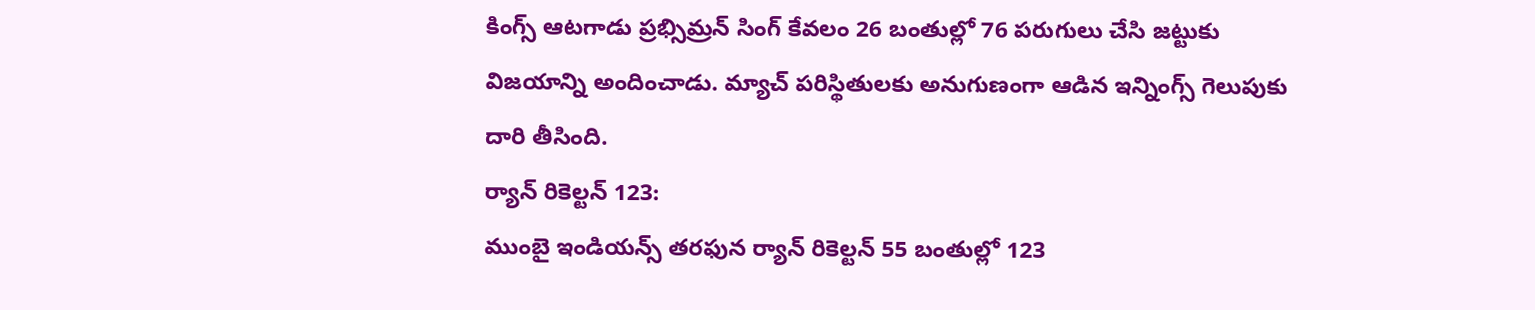కింగ్స్ ఆటగాడు ప్రభ్సిమ్రన్ సింగ్ కేవలం 26 బంతుల్లో 76 పరుగులు చేసి జట్టుకు విజయాన్ని అందించాడు. మ్యాచ్ పరిస్థితులకు అనుగుణంగా ఆడిన ఇన్నింగ్స్ గెలుపుకు దారి తీసింది.
ర్యాన్ రికెల్టన్ 123:
ముంబై ఇండియన్స్ తరఫున ర్యాన్ రికెల్టన్ 55 బంతుల్లో 123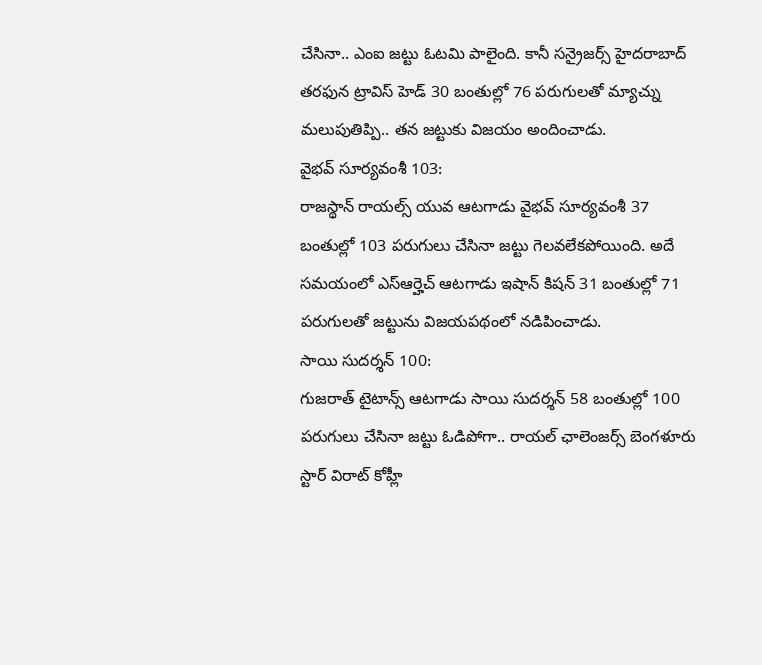చేసినా.. ఎంఐ జట్టు ఓటమి పాలైంది. కానీ సన్రైజర్స్ హైదరాబాద్ తరఫున ట్రావిస్ హెడ్ 30 బంతుల్లో 76 పరుగులతో మ్యాచ్ను మలుపుతిప్పి.. తన జట్టుకు విజయం అందించాడు.
వైభవ్ సూర్యవంశీ 103:
రాజస్థాన్ రాయల్స్ యువ ఆటగాడు వైభవ్ సూర్యవంశీ 37 బంతుల్లో 103 పరుగులు చేసినా జట్టు గెలవలేకపోయింది. అదే సమయంలో ఎస్ఆర్హెచ్ ఆటగాడు ఇషాన్ కిషన్ 31 బంతుల్లో 71 పరుగులతో జట్టును విజయపథంలో నడిపించాడు.
సాయి సుదర్శన్ 100:
గుజరాత్ టైటాన్స్ ఆటగాడు సాయి సుదర్శన్ 58 బంతుల్లో 100 పరుగులు చేసినా జట్టు ఓడిపోగా.. రాయల్ ఛాలెంజర్స్ బెంగళూరు స్టార్ విరాట్ కోహ్లీ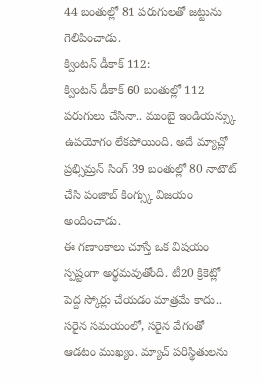44 బంతుల్లో 81 పరుగులతో జట్టును గెలిపించాడు.
క్వింటన్ డీకాక్ 112:
క్వింటన్ డీకాక్ 60 బంతుల్లో 112 పరుగులు చేసినా.. ముంబై ఇండియన్స్కు ఉపయోగం లేకపోయింది. అదే మ్యాచ్లో ప్రభ్సిమ్రన్ సింగ్ 39 బంతుల్లో 80 నాటౌట్ చేసి పంజాబ్ కింగ్స్కు విజయం అందించాడు.
ఈ గణాంకాలు చూస్తే ఒక విషయం స్పష్టంగా అర్థమవుతోంది. టీ20 క్రికెట్లో పెద్ద స్కోర్లు చేయడం మాత్రమే కాదు.. సరైన సమయంలో, సరైన వేగంతో ఆడటం ముఖ్యం. మ్యాచ్ పరిస్థితులను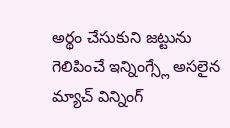అర్థం చేసుకుని జట్టును గెలిపించే ఇన్నింగ్స్లే అసలైన మ్యాచ్ విన్నింగ్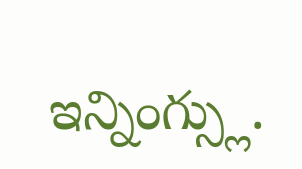ఇన్నింగ్స్లు.